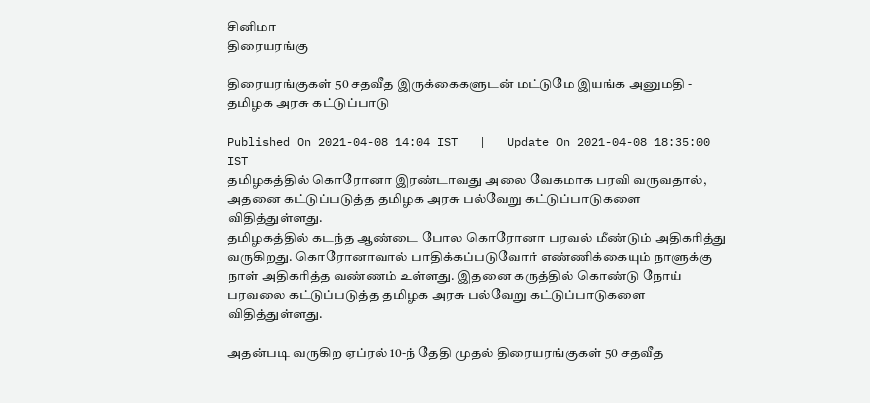சினிமா
திரையரங்கு

திரையரங்குகள் 50 சதவீத இருக்கைகளுடன் மட்டுமே இயங்க அனுமதி - தமிழக அரசு கட்டுப்பாடு

Published On 2021-04-08 14:04 IST   |   Update On 2021-04-08 18:35:00 IST
தமிழகத்தில் கொரோனா இரண்டாவது அலை வேகமாக பரவி வருவதால், அதனை கட்டுப்படுத்த தமிழக அரசு பல்வேறு கட்டுப்பாடுகளை விதித்துள்ளது.
தமிழகத்தில் கடந்த ஆண்டை போல கொரோனா பரவல் மீண்டும் அதிகரித்து வருகிறது. கொரோனாவால் பாதிக்கப்படுவோர் எண்ணிக்கையும் நாளுக்கு நாள் அதிகரித்த வண்ணம் உள்ளது. இதனை கருத்தில் கொண்டு நோய் பரவலை கட்டுப்படுத்த தமிழக அரசு பல்வேறு கட்டுப்பாடுகளை விதித்துள்ளது.

அதன்படி வருகிற ஏப்ரல் 10-ந் தேதி முதல் திரையரங்குகள் 50 சதவீத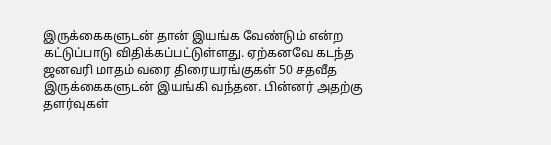இருக்கைகளுடன் தான் இயங்க வேண்டும் என்ற கட்டுப்பாடு விதிக்கப்பட்டுள்ளது. ஏற்கனவே கடந்த ஜனவரி மாதம் வரை திரையரங்குகள் 50 சதவீத இருக்கைகளுடன் இயங்கி வந்தன. பின்னர் அதற்கு தளர்வுகள்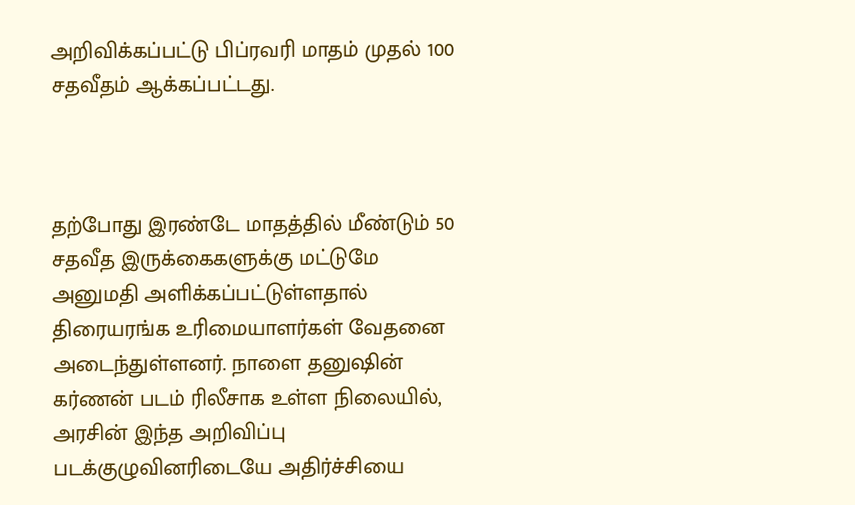அறிவிக்கப்பட்டு பிப்ரவரி மாதம் முதல் 100 சதவீதம் ஆக்கப்பட்டது.



தற்போது இரண்டே மாதத்தில் மீண்டும் 50 சதவீத இருக்கைகளுக்கு மட்டுமே அனுமதி அளிக்கப்பட்டுள்ளதால் திரையரங்க உரிமையாளர்கள் வேதனை அடைந்துள்ளனர். நாளை தனுஷின் கர்ணன் படம் ரிலீசாக உள்ள நிலையில், அரசின் இந்த அறிவிப்பு படக்குழுவினரிடையே அதிர்ச்சியை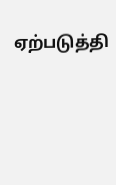ஏற்படுத்தி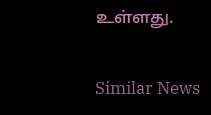உள்ளது.

Similar News